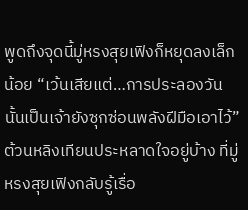พูดถึงจุดนี้มู่หรงสุยเฟิงก็หยุดลงเล็กน้อย “เว้นเสียแต่…การประลองวันนั้นเป็นเจ้ายังซุกซ่อนพลังฝีมือเอาไว้”
ต้วนหลิงเทียนประหลาดใจอยู่บ้าง ที่มู่หรงสุยเฟิงกลับรู้เรื่อ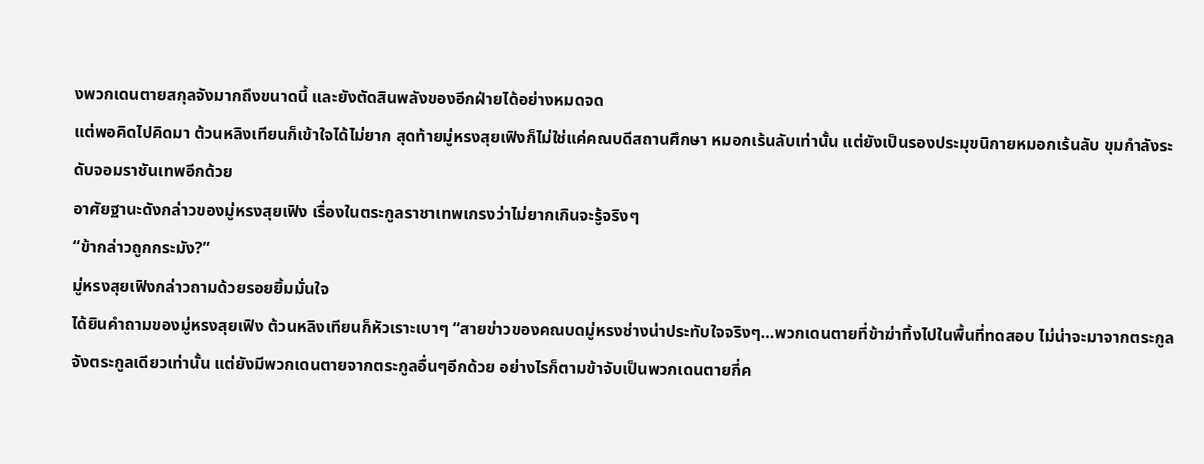งพวกเดนตายสกุลจังมากถึงขนาดนี้ และยังตัดสินพลังของอีกฝ่ายได้อย่างหมดจด
แต่พอคิดไปคิดมา ต้วนหลิงเทียนก็เข้าใจได้ไม่ยาก สุดท้ายมู่หรงสุยเฟิงก็ไม่ใช่แค่คณบดีสถานศึกษา หมอกเร้นลับเท่านั้น แต่ยังเป็นรองประมุขนิกายหมอกเร้นลับ ขุมกําลังระดับจอมราชันเทพอีกด้วย
อาศัยฐานะดังกล่าวของมู่หรงสุยเฟิง เรื่องในตระกูลราชาเทพเกรงว่าไม่ยากเกินจะรู้จริงๆ
“ข้ากล่าวถูกกระมัง?”
มู่หรงสุยเฟิงกล่าวถามด้วยรอยยิ้มมั่นใจ
ได้ยินคําถามของมู่หรงสุยเฟิง ต้วนหลิงเทียนก็หัวเราะเบาๆ “สายข่าวของคณบดมู่หรงช่างน่าประทับใจจริงๆ…พวกเดนตายที่ข้าฆ่าทิ้งไปในพื้นที่ทดสอบ ไม่น่าจะมาจากตระกูลจังตระกูลเดียวเท่านั้น แต่ยังมีพวกเดนตายจากตระกูลอื่นๆอีกด้วย อย่างไรก็ตามข้าจับเป็นพวกเดนตายกี่ค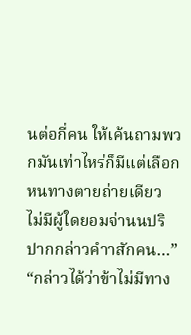นต่อกี่คน ให้เค้นถามพวกมันเท่าไหร่ก็มีแต่เลือกหนทางตายถ่ายเดียว ไม่มีผู้ใดยอมจ่านนปริปากกล่าวคําาสักคน…”
“กล่าวได้ว่าข้าไม่มีทาง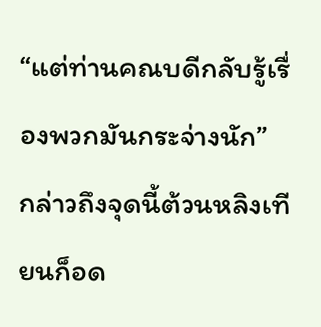“แต่ท่านคณบดีกลับรู้เรื่องพวกมันกระจ่างนัก”
กล่าวถึงจุดนี้ต้วนหลิงเทียนก็อด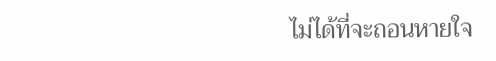ไม่ได้ที่จะถอนหายใจ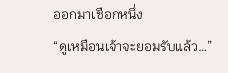ออกมาเชือกหนึ่ง
“ดูเหมือนเจ้าจะยอมรับแล้ว…”